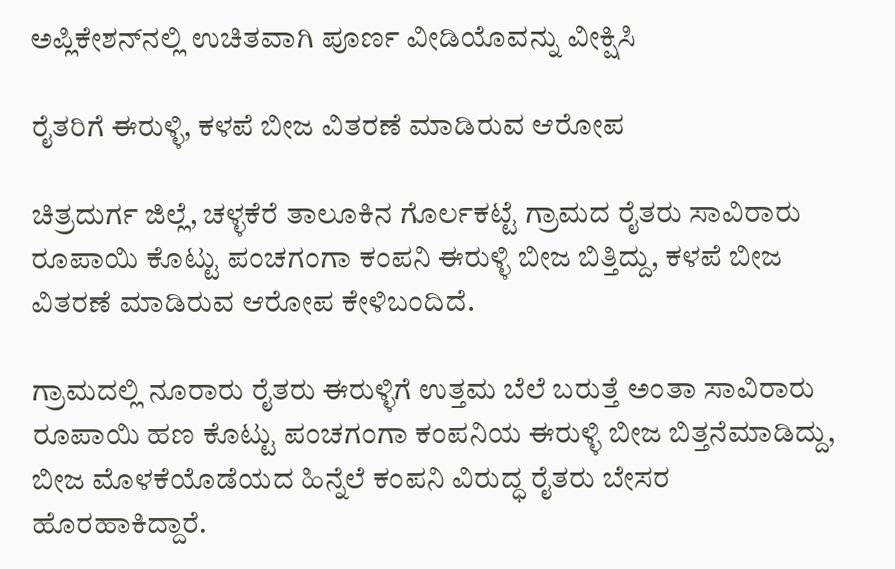ಅಪ್ಲಿಕೇಶನ್‌ನಲ್ಲಿ ಉಚಿತವಾಗಿ ಪೂರ್ಣ ವೀಡಿಯೊವನ್ನು ವೀಕ್ಷಿಸಿ

ರೈತರಿಗೆ ಈರುಳ್ಳಿ, ಕಳಪೆ ಬೀಜ ವಿತರಣೆ ಮಾಡಿರುವ ಆರೋಪ

ಚಿತ್ರದುರ್ಗ ಜಿಲ್ಲೆ, ಚಳ್ಳಕೆರೆ ತಾಲೂಕಿನ ಗೊರ್ಲಕಟ್ಟೆ ಗ್ರಾಮದ ರೈತರು ಸಾವಿರಾರು ರೂಪಾಯಿ ಕೊಟ್ಟು ಪಂಚಗಂಗಾ ಕಂಪನಿ ಈರುಳ್ಳಿ ಬೀಜ ಬಿತ್ತಿದ್ದು, ಕಳಪೆ ಬೀಜ ವಿತರಣೆ ಮಾಡಿರುವ ಆರೋಪ ಕೇಳಿಬಂದಿದೆ.

ಗ್ರಾಮದಲ್ಲಿ ನೂರಾರು ರೈತರು ಈರುಳ್ಳಿಗೆ ಉತ್ತಮ ಬೆಲೆ ಬರುತ್ತೆ ಅಂತಾ ಸಾವಿರಾರು ರೂಪಾಯಿ ಹಣ ಕೊಟ್ಟು ಪಂಚಗಂಗಾ ಕಂಪನಿಯ ಈರುಳ್ಳಿ ಬೀಜ ಬಿತ್ತನೆ‌ಮಾಡಿದ್ದು, ಬೀಜ ಮೊಳಕೆಯೊಡೆಯದ ಹಿನ್ನೆಲೆ ಕಂಪನಿ ವಿರುದ್ಧ ರೈತರು ಬೇಸರ ಹೊರಹಾಕಿದ್ದಾರೆ.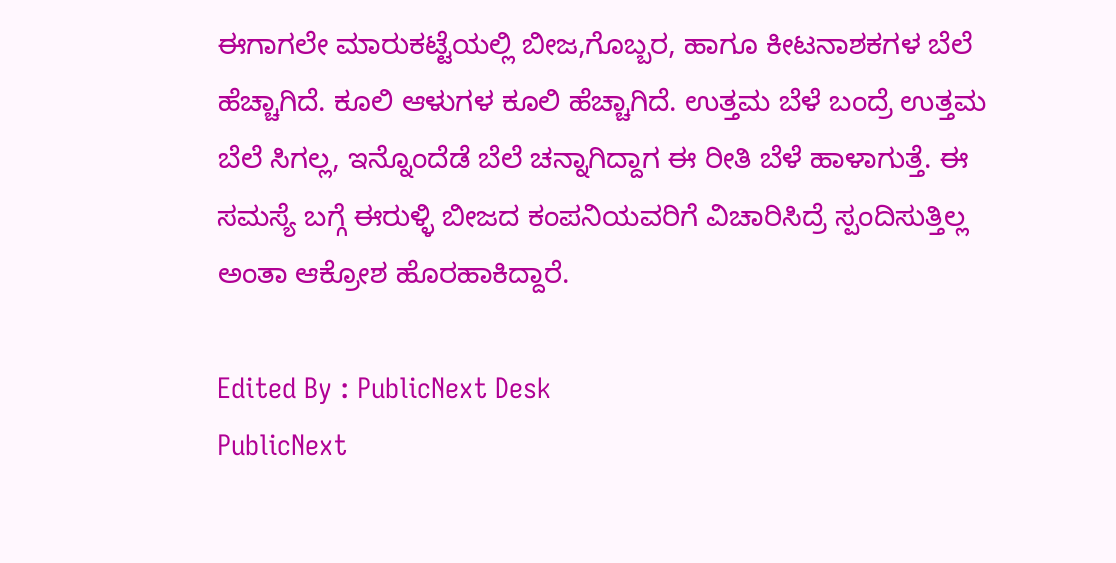ಈಗಾಗಲೇ ಮಾರುಕಟ್ಟೆಯಲ್ಲಿ ಬೀಜ,ಗೊಬ್ಬರ, ಹಾಗೂ ಕೀಟನಾಶಕಗಳ ಬೆಲೆ ಹೆಚ್ಚಾಗಿದೆ. ಕೂಲಿ ಆಳುಗಳ ಕೂಲಿ ಹೆಚ್ಚಾಗಿದೆ. ಉತ್ತಮ ಬೆಳೆ ಬಂದ್ರೆ ಉತ್ತಮ ಬೆಲೆ ಸಿಗಲ್ಲ, ಇನ್ನೊಂದೆಡೆ ಬೆಲೆ ಚನ್ನಾಗಿದ್ದಾಗ ಈ ರೀತಿ ಬೆಳೆ ಹಾಳಾಗುತ್ತೆ. ಈ ಸಮಸ್ಯೆ ಬಗ್ಗೆ ಈರುಳ್ಳಿ ಬೀಜದ ಕಂಪನಿಯವರಿಗೆ ವಿಚಾರಿಸಿದ್ರೆ ಸ್ಪಂದಿಸುತ್ತಿಲ್ಲ ಅಂತಾ ಆಕ್ರೋಶ ಹೊರಹಾಕಿದ್ದಾರೆ.

Edited By : PublicNext Desk
PublicNext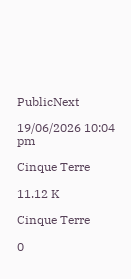PublicNext

19/06/2026 10:04 pm

Cinque Terre

11.12 K

Cinque Terre

0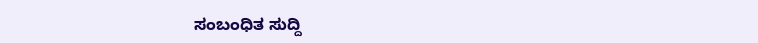ಸಂಬಂಧಿತ ಸುದ್ದಿ